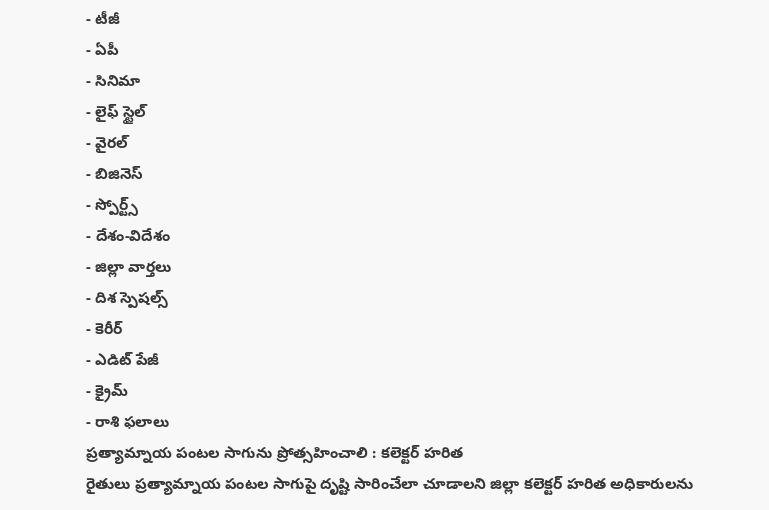- టీజీ
- ఏపీ
- సినిమా
- లైఫ్ స్టైల్
- వైరల్
- బిజినెస్
- స్పోర్ట్స్
- దేశం-విదేశం
- జిల్లా వార్తలు
- దిశ స్పెషల్స్
- కెరీర్
- ఎడిట్ పేజీ
- క్రైమ్
- రాశి ఫలాలు
ప్రత్యామ్నాయ పంటల సాగును ప్రోత్సహించాలి : కలెక్టర్ హరిత
రైతులు ప్రత్యామ్నాయ పంటల సాగుపై దృష్టి సారించేలా చూడాలని జిల్లా కలెక్టర్ హరిత అధికారులను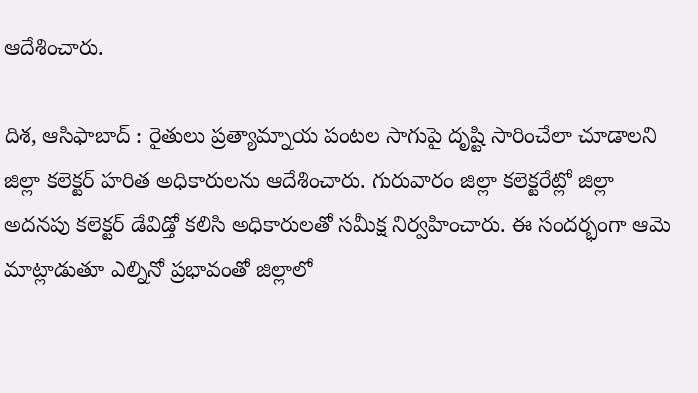ఆదేశించారు.

దిశ, ఆసిఫాబాద్ : రైతులు ప్రత్యామ్నాయ పంటల సాగుపై దృష్టి సారించేలా చూడాలని జిల్లా కలెక్టర్ హరిత అధికారులను ఆదేశించారు. గురువారం జిల్లా కలెక్టరేట్లో జిల్లా అదనపు కలెక్టర్ డేవిడ్తో కలిసి అధికారులతో సమీక్ష నిర్వహించారు. ఈ సందర్భంగా ఆమె మాట్లాడుతూ ఎల్నినో ప్రభావంతో జిల్లాలో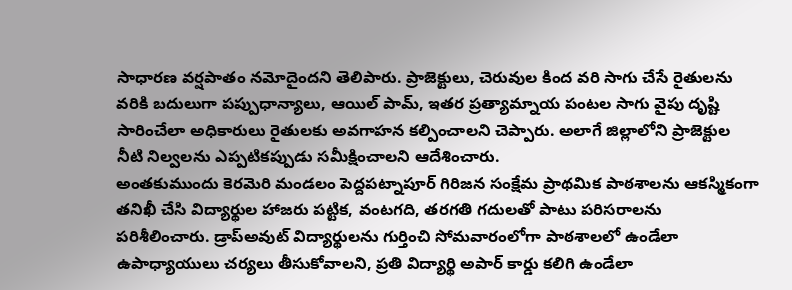సాధారణ వర్షపాతం నమోదైందని తెలిపారు. ప్రాజెక్టులు, చెరువుల కింద వరి సాగు చేసే రైతులను వరికి బదులుగా పప్పుధాన్యాలు, ఆయిల్ పామ్, ఇతర ప్రత్యామ్నాయ పంటల సాగు వైపు దృష్టి సారించేలా అధికారులు రైతులకు అవగాహన కల్పించాలని చెప్పారు. అలాగే జిల్లాలోని ప్రాజెక్టుల నీటి నిల్వలను ఎప్పటికప్పుడు సమీక్షించాలని ఆదేశించారు.
అంతకుముందు కెరమెరి మండలం పెద్దపట్నాపూర్ గిరిజన సంక్షేమ ప్రాథమిక పాఠశాలను ఆకస్మికంగా తనిఖీ చేసి విద్యార్థుల హాజరు పట్టిక, వంటగది, తరగతి గదులతో పాటు పరిసరాలను పరిశీలించారు. డ్రాప్అవుట్ విద్యార్థులను గుర్తించి సోమవారంలోగా పాఠశాలలో ఉండేలా ఉపాధ్యాయులు చర్యలు తీసుకోవాలని, ప్రతి విద్యార్థి అపార్ కార్డు కలిగి ఉండేలా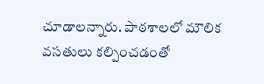చూడాలన్నారు. పాఠశాలలో మౌలిక వసతులు కల్పించడంతో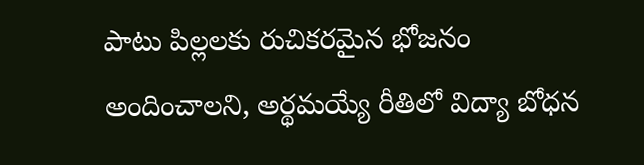పాటు పిల్లలకు రుచికరమైన భోజనం అందించాలని, అర్థమయ్యే రీతిలో విద్యా బోధన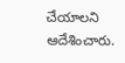చేయాలని ఆదేశించారు.